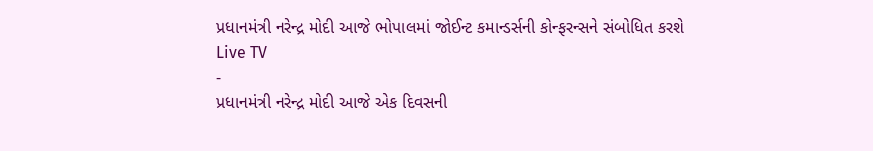પ્રધાનમંત્રી નરેન્દ્ર મોદી આજે ભોપાલમાં જોઈન્ટ કમાન્ડર્સની કોન્ફરન્સને સંબોધિત કરશે
Live TV
-
પ્રધાનમંત્રી નરેન્દ્ર મોદી આજે એક દિવસની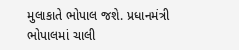મુલાકાતે ભોપાલ જશે. પ્રધાનમંત્રી ભોપાલમાં ચાલી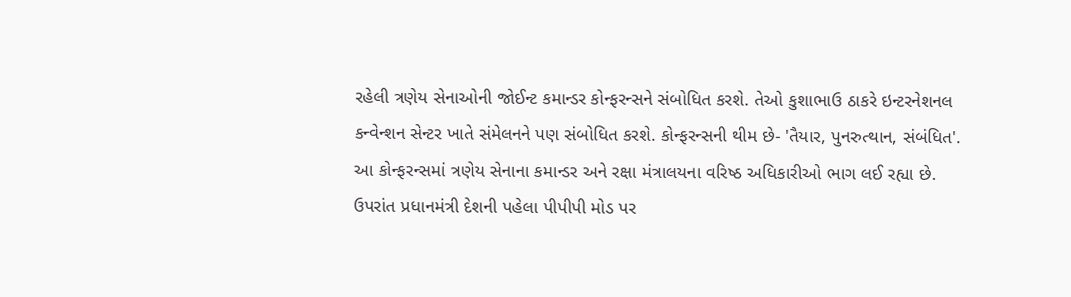રહેલી ત્રણેય સેનાઓની જોઈન્ટ કમાન્ડર કોન્ફરન્સને સંબોધિત કરશે. તેઓ કુશાભાઉ ઠાકરે ઇન્ટરનેશનલ કન્વેન્શન સેન્ટર ખાતે સંમેલનને પણ સંબોધિત કરશે. કોન્ફરન્સની થીમ છે- 'તૈયાર, પુનરુત્થાન, સંબંધિત'. આ કોન્ફરન્સમાં ત્રણેય સેનાના કમાન્ડર અને રક્ષા મંત્રાલયના વરિષ્ઠ અધિકારીઓ ભાગ લઈ રહ્યા છે. ઉપરાંત પ્રધાનમંત્રી દેશની પહેલા પીપીપી મોડ પર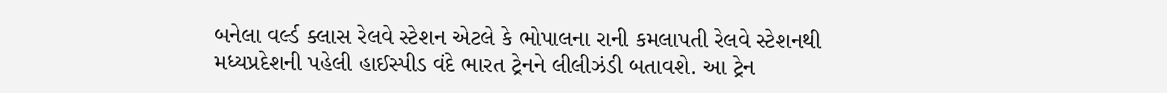બનેલા વર્લ્ડ ક્લાસ રેલવે સ્ટેશન એટલે કે ભોપાલના રાની કમલાપતી રેલવે સ્ટેશનથી મધ્યપ્રદેશની પહેલી હાઈસ્પીડ વંદે ભારત ટ્રેનને લીલીઝંડી બતાવશે. આ ટ્રેન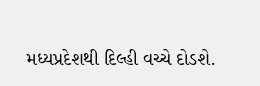મધ્યપ્રદેશથી દિલ્હી વચ્ચે દોડશે.